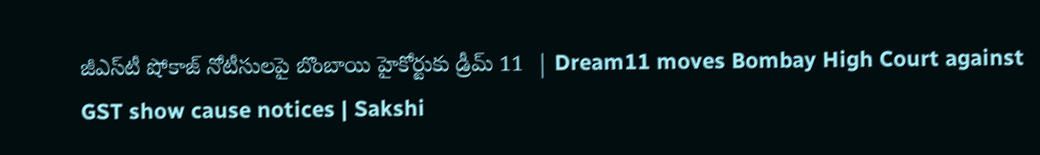జీఎస్‌టీ షోకాజ్‌ నోటీసులపై బొంబాయి హైకోర్టుకు డ్రీమ్‌ 11  | Dream11 moves Bombay High Court against GST show cause notices | Sakshi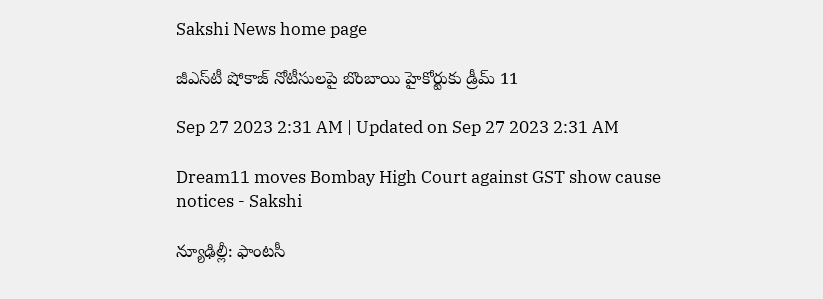Sakshi News home page

జీఎస్‌టీ షోకాజ్‌ నోటీసులపై బొంబాయి హైకోర్టుకు డ్రీమ్‌ 11

Sep 27 2023 2:31 AM | Updated on Sep 27 2023 2:31 AM

Dream11 moves Bombay High Court against GST show cause notices - Sakshi

న్యూఢిల్లీ: ఫాంటసీ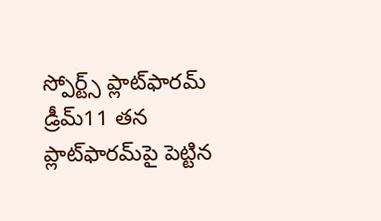స్పోర్ట్స్‌ ప్లాట్‌ఫారమ్‌ డ్రీమ్‌11 తన ప్లాట్‌ఫారమ్‌పై పెట్టిన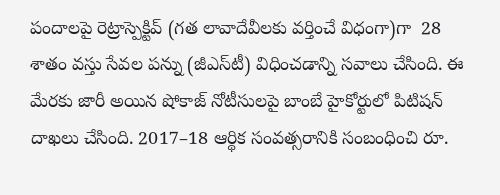పందాలపై రెట్రాస్పెక్టివ్‌ (గత లావాదేవీలకు వర్తించే విధంగా)గా  28 శాతం వస్తు సేవల పన్ను (జీఎస్‌టీ) విధించడాన్ని సవాలు చేసింది. ఈ మేరకు జారీ అయిన షోకాజ్‌ నోటీసులపై బాంబే హైకోర్టులో పిటిషన్‌ దాఖలు చేసింది. 2017–18 ఆర్థిక సంవత్సరానికి సంబంధించి రూ.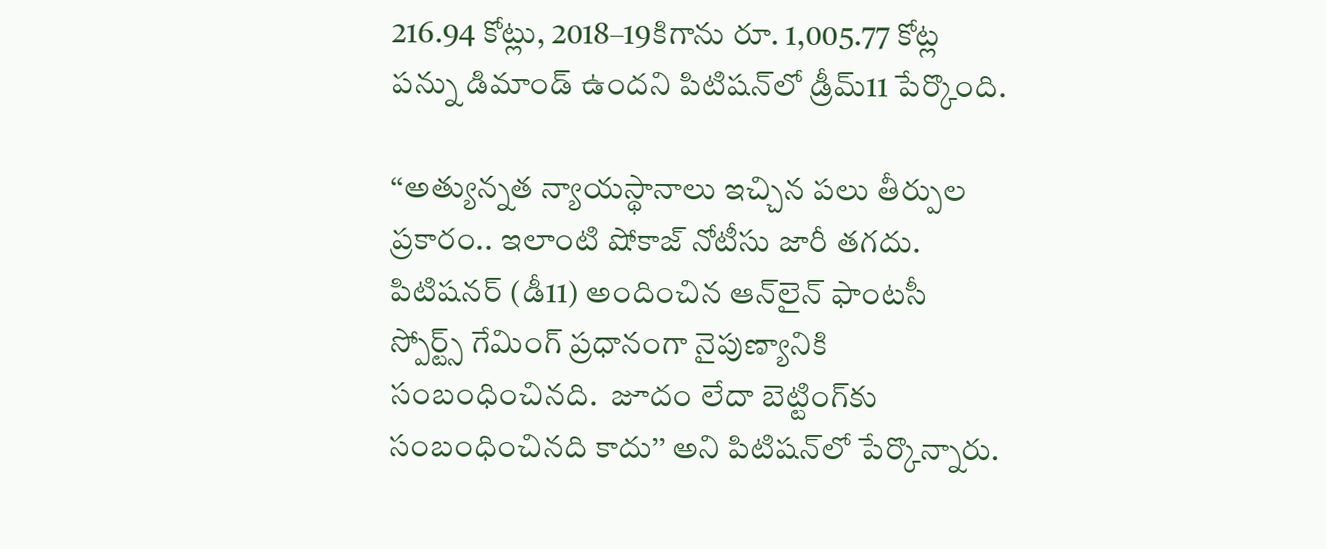216.94 కోట్లు, 2018–19కిగాను రూ. 1,005.77 కోట్ల పన్ను డిమాండ్‌ ఉందని పిటిషన్‌లో డ్రీమ్‌11 పేర్కొంది.

‘‘అత్యున్నత న్యాయస్థానాలు ఇచ్చిన పలు తీర్పుల ప్రకారం.. ఇలాంటి షోకాజ్‌ నోటీసు జారీ తగదు. పిటిషనర్‌ (డీ11) అందించిన ఆన్‌లైన్‌ ఫాంటసీ స్పోర్ట్స్‌ గేమింగ్‌ ప్రధానంగా నైపుణ్యానికి సంబంధించినది.  జూదం లేదా బెట్టింగ్‌కు సంబంధించినది కాదు’’ అని పిటిషన్‌లో పేర్కొన్నారు.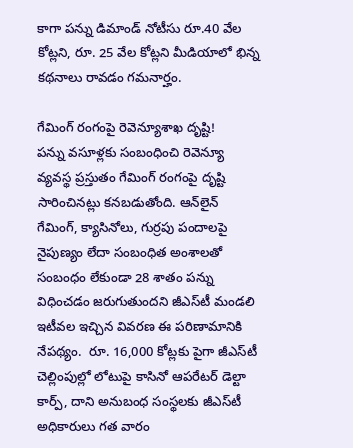కాగా పన్ను డిమాండ్‌ నోటీసు రూ.40 వేల కోట్లని, రూ. 25 వేల కోట్లని మీడియాలో భిన్న కథనాలు రావడం గమనార్హం.

గేమింగ్‌ రంగంపై రెవెన్యూశాఖ దృష్టి!
పన్ను వసూళ్లకు సంబంధించి రెవెన్యూ వ్యవస్థ ప్రస్తుతం గేమింగ్‌ రంగంపై దృష్టి సారించినట్లు కనబడుతోంది. ఆన్‌లైన్‌ గేమింగ్, క్యాసినోలు, గుర్రపు పందాలపై నైపుణ్యం లేదా సంబంధిత అంశాలతో సంబంధం లేకుండా 28 శాతం పన్ను విధించడం జరుగుతుందని జీఎస్‌టీ మండలి ఇటీవల ఇచ్చిన వివరణ ఈ పరిణామానికి నేపథ్యం.  రూ. 16,000 కోట్లకు పైగా జీఎస్‌టీ చెల్లింపుల్లో లోటుపై కాసినో ఆపరేటర్‌ డెల్టా కార్ప్, దాని అనుబంధ సంస్థలకు జీఎస్‌టీ అధికారులు గత వారం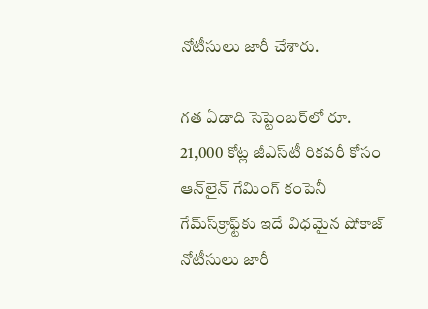నోటీసులు జారీ చేశారు.

గత ఏడాది సెప్టెంబర్‌లో రూ. 21,000 కోట్ల జీఎస్‌టీ రికవరీ కోసం ఆన్‌లైన్‌ గేమింగ్‌ కంపెనీ గేమ్‌స్‌క్రాఫ్ట్‌కు ఇదే విధమైన షోకాజ్‌ నోటీసులు జారీ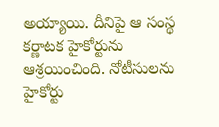అయ్యాయి. దీనిపై ఆ సంస్థ కర్ణాటక హైకోర్టును ఆశ్రయించింది. నోటీసులను హైకోర్టు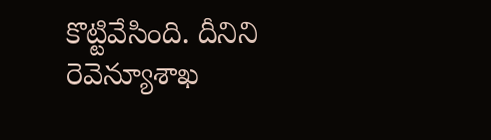కొట్టివేసింది. దీనిని రెవెన్యూశాఖ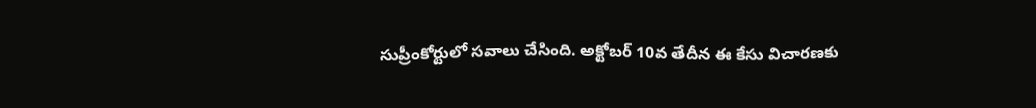సుప్రీంకోర్టులో సవాలు చేసింది. అక్టోబర్‌ 10వ తేదీన ఈ కేసు విచారణకు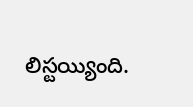లిస్టయ్యింది.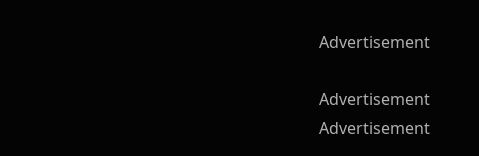Advertisement

Advertisement
Advertisement